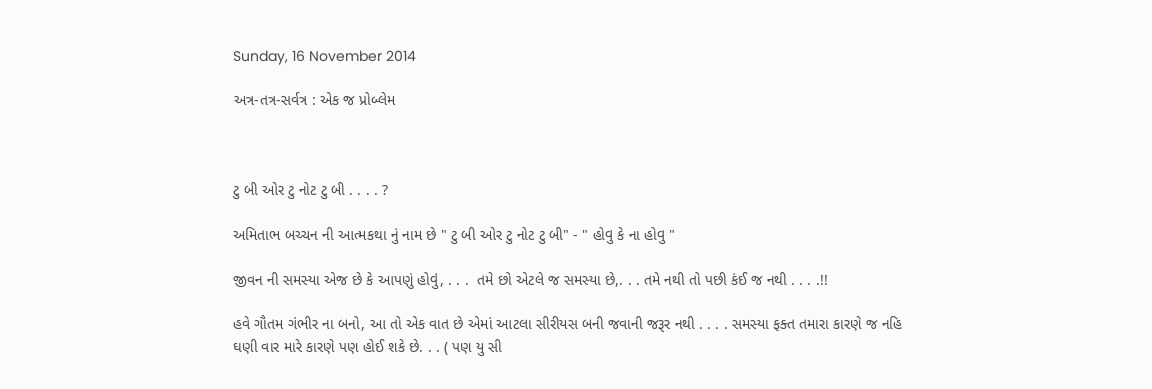Sunday, 16 November 2014

અત્ર-તત્ર-સર્વત્ર : એક જ પ્રોબ્લેમ



ટુ બી ઓર ટુ નોટ ટુ બી . . . . ?

અમિતાભ બચ્ચન ની આત્મકથા નું નામ છે " ટુ બી ઓર ટુ નોટ ટુ બી" - " હોવુ કે ના હોવુ "

જીવન ની સમસ્યા એજ છે કે આપણું હોવું, . . .  તમે છો એટલે જ સમસ્યા છે,. . . તમે નથી તો પછી કંઈ જ નથી . . . .!!

હવે ગૌતમ ગંભીર ના બનો, આ તો એક વાત છે એમાં આટલા સીરીયસ બની જવાની જરૂર નથી . . . . સમસ્યા ફક્ત તમારા કારણે જ નહિ ઘણી વાર મારે કારણે પણ હોઈ શકે છે. . . ( પણ યુ સી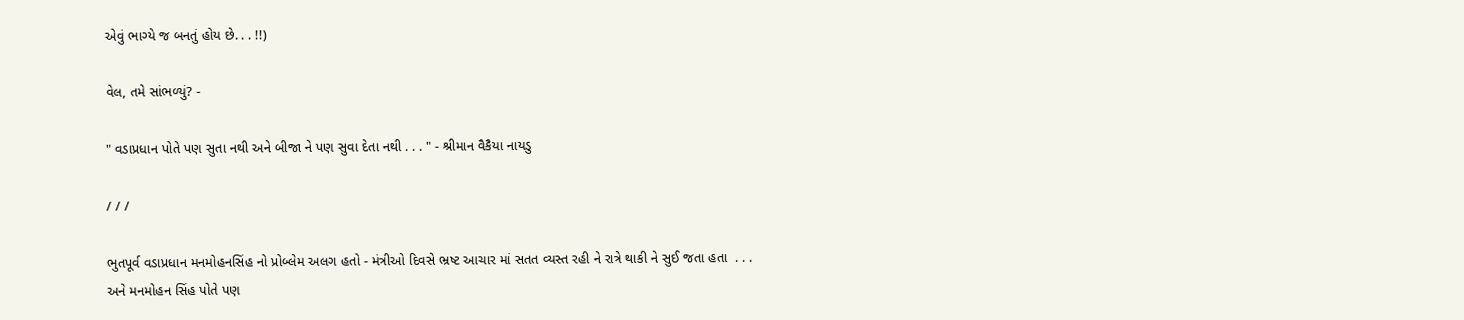એવું ભાગ્યે જ બનતું હોય છે. . . !!)

વેલ, તમે સાંભળ્યું? -

" વડાપ્રધાન પોતે પણ સુતા નથી અને બીજા ને પણ સુવા દેતા નથી . . . " - શ્રીમાન વૈકૈયા નાયડુ

/ / /

ભુતપૂર્વ વડાપ્રધાન મનમોહનસિંહ નો પ્રોબ્લેમ અલગ હતો - મંત્રીઓ દિવસે ભ્રષ્ટ આચાર માં સતત વ્યસ્ત રહી ને રાત્રે થાકી ને સુઈ જતા હતા  . . . અને મનમોહન સિંહ પોતે પણ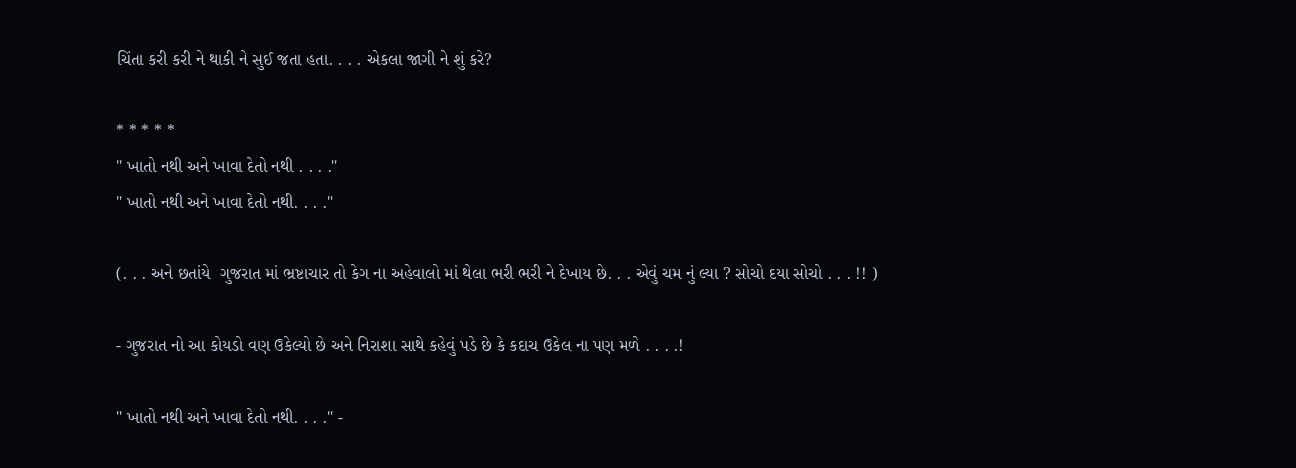ચિંતા કરી કરી ને થાકી ને સુઈ જતા હતા. . . . એકલા જાગી ને શું કરે?

* * * * *
" ખાતો નથી અને ખાવા દેતો નથી . . . ."
" ખાતો નથી અને ખાવા દેતો નથી. . . ."

(. . . અને છતાંયે  ગુજરાત માં ભ્રષ્ટાચાર તો કેગ ના અહેવાલો માં થેલા ભરી ભરી ને દેખાય છે. . . એવું ચમ નું લ્યા ? સોચો દયા સોચો . . . !! )

- ગુજરાત નો આ કોયડો વણ ઉકેલ્યો છે અને નિરાશા સાથે કહેવું પડે છે કે કદાચ ઉકેલ ના પણ મળે . . . .!

" ખાતો નથી અને ખાવા દેતો નથી. . . ." -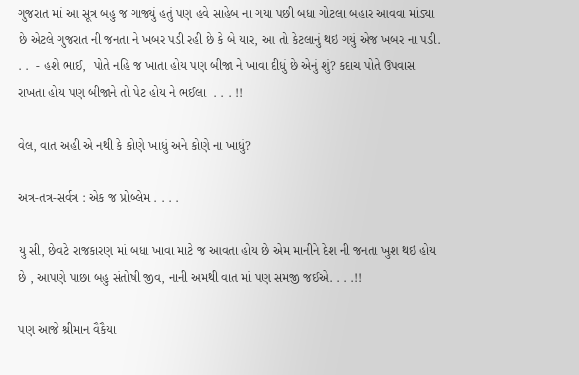ગુજરાત માં આ સૂત્ર બહુ જ ગાજ્યું હતું પણ હવે સાહેબ ના ગયા પછી બધા ગોટલા બહાર આવવા માંડ્યા છે એટલે ગુજરાત ની જનતા ને ખબર પડી રહી છે કે બે યાર, આ તો કેટલાનું થઇ ગયું એજ ખબર ના પડી. . .  - હશે ભાઈ,  પોતે નહિ જ ખાતા હોય પણ બીજા ને ખાવા દીધું છે એનું શું? કદાચ પોતે ઉપવાસ રાખતા હોય પણ બીજાને તો પેટ હોય ને ભઈલા  . . . !!

વેલ, વાત અહી એ નથી કે કોણે ખાધું અને કોણે ના ખાધું?

અત્ર-તત્ર-સર્વત્ર : એક જ પ્રોબ્લેમ . . . .

યુ સી, છેવટે રાજકારણ માં બધા ખાવા માટે જ આવતા હોય છે એમ માનીને દેશ ની જનતા ખુશ થઇ હોય છે , આપણે પાછા બહુ સંતોષી જીવ, નાની અમથી વાત માં પણ સમજી જઈએ. . . .!!

પણ આજે શ્રીમાન વૈકૈયા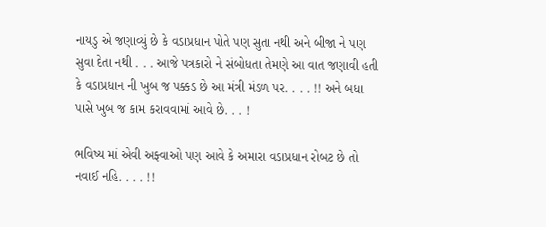નાયડુ એ જણાવ્યું છે કે વડાપ્રધાન પોતે પણ સુતા નથી અને બીજા ને પણ સુવા દેતા નથી . . . આજે પત્રકારો ને સંબોધતા તેમણે આ વાત જણાવી હતી કે વડાપ્રધાન ની ખુબ જ પક્કડ છે આ મંત્રી મંડળ પર. . . . !! અને બધા પાસે ખુબ જ કામ કરાવવામાં આવે છે. . . !

ભવિષ્ય માં એવી અફ્વાઓ પણ આવે કે અમારા વડાપ્રધાન રોબટ છે તો નવાઈ નહિ. . . . !!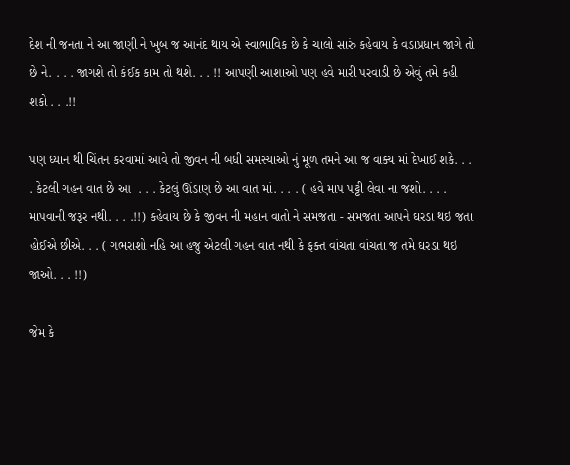દેશ ની જનતા ને આ જાણી ને ખુબ જ આનંદ થાય એ સ્વાભાવિક છે કે ચાલો સારું કહેવાય કે વડાપ્રધાન જાગે તો છે ને. . . . જાગશે તો કંઈક કામ તો થશે. . . !! આપણી આશાઓ પણ હવે મારી પરવાડી છે એવું તમે કહી શકો . . .!!

પણ ધ્યાન થી ચિંતન કરવામાં આવે તો જીવન ની બધી સમસ્યાઓ નું મૂળ તમને આ જ વાક્ય માં દેખાઈ શકે. . . . કેટલી ગહન વાત છે આ  . . . કેટલું ઊંડાણ છે આ વાત માં. . . . ( હવે માપ પટ્ટી લેવા ના જશો. . . . માપવાની જરૂર નથી. . . .!!) કહેવાય છે કે જીવન ની મહાન વાતો ને સમજતા - સમજતા આપને ઘરડા થઇ જતા હોઈએ છીએ. . . ( ગભરાશો નહિ આ હજુ એટલી ગહન વાત નથી કે ફક્ત વાંચતા વાંચતા જ તમે ઘરડા થઇ જાઓ. . . !!)

જેમ કે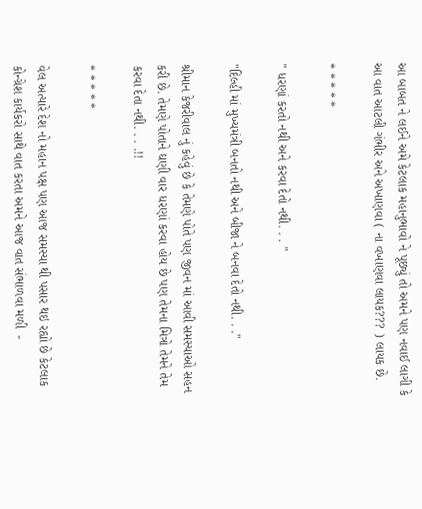આ બાબત ને લઈને અમે કેટલાક મહાનુભાવો ને પૂછ્યું તો અમને પણ નવાઈ લાગી કે આ વાત આટલી ગંભીર અને અખાણવા ( ના વખાણવા લાયક??? ) લાયક છે.

* * * * *

" ધરણાં કરતો નથી અને કરવા દેતો નથી. . . "

"દિલ્હી માં મુખ્યમંત્રી બનતો નથી અને બીજા ને બનવા દેતો નથી. . ."

શ્રીમાન કેજરીવાલ નું કહેવું છે કે તેમણે પોતે પણ જીવન માં આવી સમસ્યાઓ સહન કરી છે. તેમણે પોતાને ઘણી વાર ધરણાં કરવા હોય છે પણ તેમના મિત્રો તેમને તેમ કરવા દેતા નથી. . . .!!

* * * * *

વેલ અત્યારે દેશ નો મહાન પક્ષ પણ આજ સમસ્યા થી પસાર થઇ રહ્યો છે કેટલાક કોન્ગ્રેશ કાર્યકરો સાથે વાત કરતા અમને આજ વાત સંભાળવા મળી  -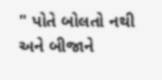" પોતે બોલતો નથી અને બીજાને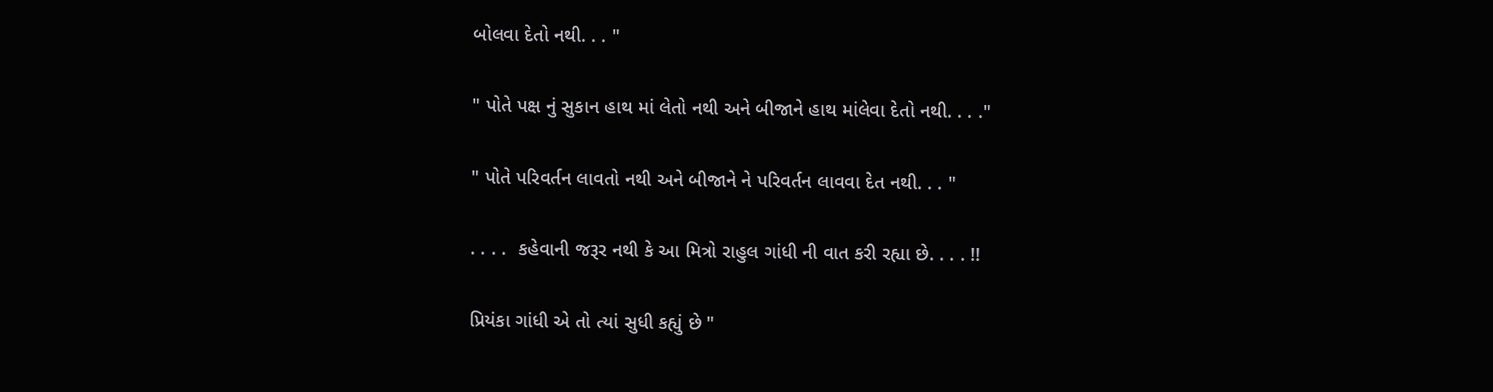બોલવા દેતો નથી. . . "

" પોતે પક્ષ નું સુકાન હાથ માં લેતો નથી અને બીજાને હાથ માંલેવા દેતો નથી. . . ."

" પોતે પરિવર્તન લાવતો નથી અને બીજાને ને પરિવર્તન લાવવા દેત નથી. . . "

. . . .  કહેવાની જરૂર નથી કે આ મિત્રો રાહુલ ગાંધી ની વાત કરી રહ્યા છે. . . . !!

પ્રિયંકા ગાંધી એ તો ત્યાં સુધી કહ્યું છે "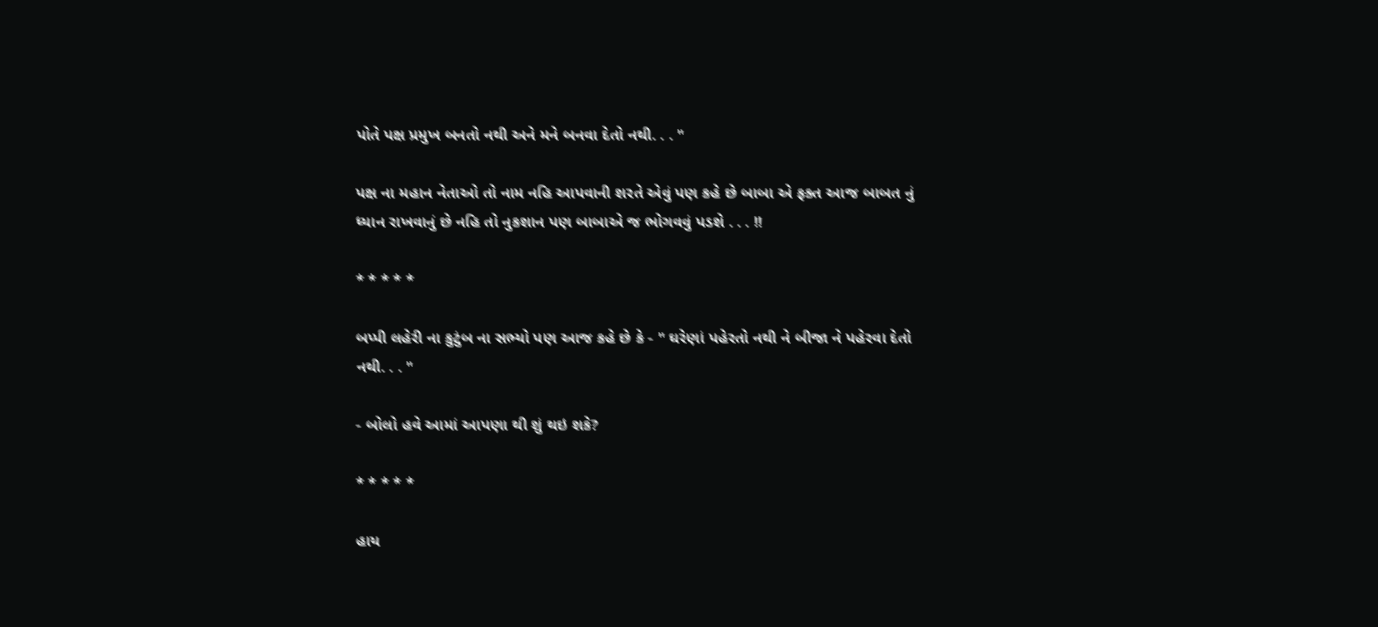પોતે પક્ષ પ્રમુખ બનતો નથી અને મને બનવા દેતો નથી. . . "

પક્ષ ના મહાન નેતાઓ તો નામ નહિ આપવાની શરતે એવું પણ કહે છે બાબા એ ફક્ત આજ બાબત નું ધ્યાન રાખવાનું છે નહિ તો નુકશાન પણ બાબાએ જ ભોગવવું પડશે . . . !!

* * * * *

બપ્પી લહેરી ના કુટુંબ ના સભ્યો પણ આજ કહે છે કે - " ઘરેણાં પહેરતો નથી ને બીજા ને પહેરવા દેતો નથી. . . "

- બોલો હવે આમાં આપણા થી શું થઇ શકે?

* * * * *

હાય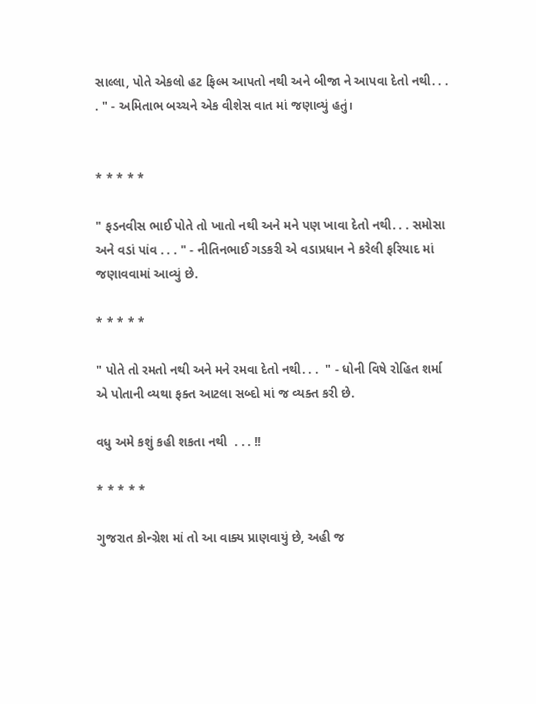સાલ્લા, પોતે એકલો હટ ફિલ્મ આપતો નથી અને બીજા ને આપવા દેતો નથી. . . . " - અમિતાભ બચ્ચને એક વીશેસ વાત માં જણાવ્યું હતું।


* * * * *

" ફડનવીસ ભાઈ પોતે તો ખાતો નથી અને મને પણ ખાવા દેતો નથી. . . સમોસા અને વડાં પાંવ . . . " - નીતિનભાઈ ગડકરી એ વડાપ્રધાન ને કરેલી ફરિયાદ માં જણાવવામાં આવ્યું છે.

* * * * *

" પોતે તો રમતો નથી અને મને રમવા દેતો નથી. . .  " - ધોની વિષે રોહિત શર્મા એ પોતાની વ્યથા ફક્ત આટલા સબ્દો માં જ વ્યક્ત કરી છે.

વધુ અમે કશું કહી શકતા નથી  . . . !!

* * * * *

ગુજરાત કોન્ગ્રેશ માં તો આ વાક્ય પ્રાણવાયું છે, અહી જ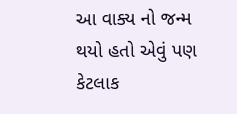આ વાક્ય નો જન્મ થયો હતો એવું પણ કેટલાક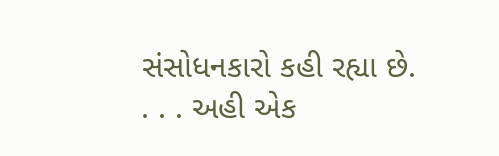સંસોધનકારો કહી રહ્યા છે. . . . અહી એક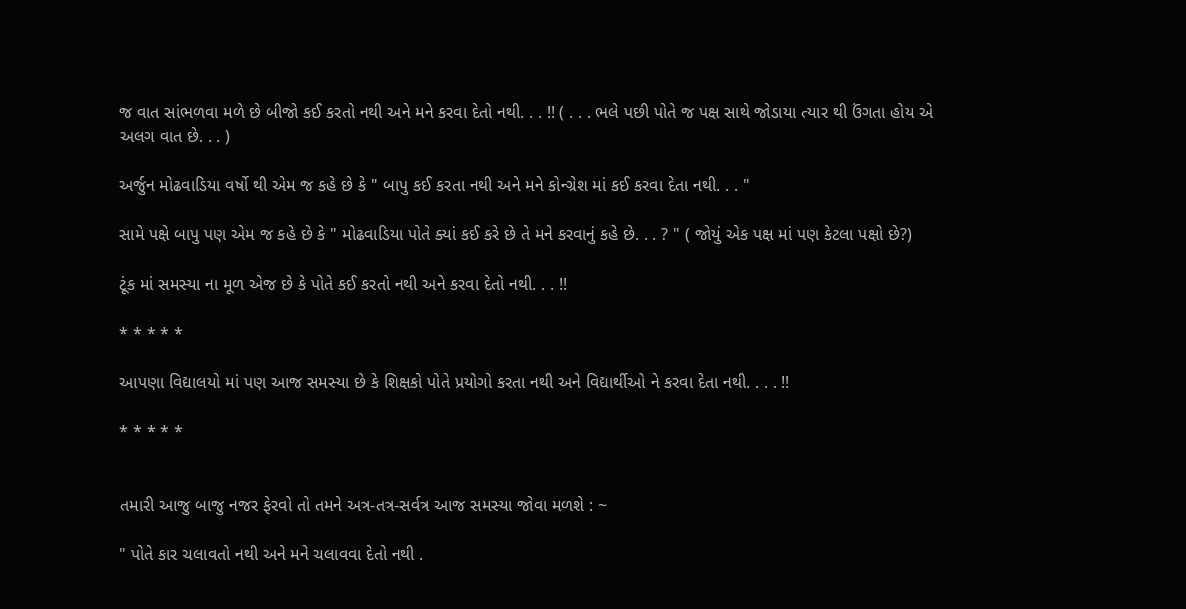જ વાત સાંભળવા મળે છે બીજો કઈ કરતો નથી અને મને કરવા દેતો નથી. . . !! ( . . . ભલે પછી પોતે જ પક્ષ સાથે જોડાયા ત્યાર થી ઉંગતા હોય એ અલગ વાત છે. . . )

અર્જુન મોઢવાડિયા વર્ષો થી એમ જ કહે છે કે " બાપુ કઈ કરતા નથી અને મને કોન્ગ્રેશ માં કઈ કરવા દેતા નથી. . . "

સામે પક્ષે બાપુ પણ એમ જ કહે છે કે " મોઢવાડિયા પોતે ક્યાં કઈ કરે છે તે મને કરવાનું કહે છે. . . ? " ( જોયું એક પક્ષ માં પણ કેટલા પક્ષો છે?)

ટૂંક માં સમસ્યા ના મૂળ એજ છે કે પોતે કઈ કરતો નથી અને કરવા દેતો નથી. . . !!

* * * * *

આપણા વિદ્યાલયો માં પણ આજ સમસ્યા છે કે શિક્ષકો પોતે પ્રયોગો કરતા નથી અને વિદ્યાર્થીઓ ને કરવા દેતા નથી. . . . !!

* * * * *


તમારી આજુ બાજુ નજર ફેરવો તો તમને અત્ર-તત્ર-સર્વત્ર આજ સમસ્યા જોવા મળશે : ~

" પોતે કાર ચલાવતો નથી અને મને ચલાવવા દેતો નથી .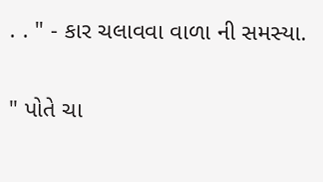. . " - કાર ચલાવવા વાળા ની સમસ્યા.

" પોતે ચા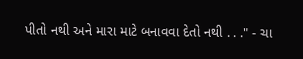પીતો નથી અને મારા માટે બનાવવા દેતો નથી . . ." - ચા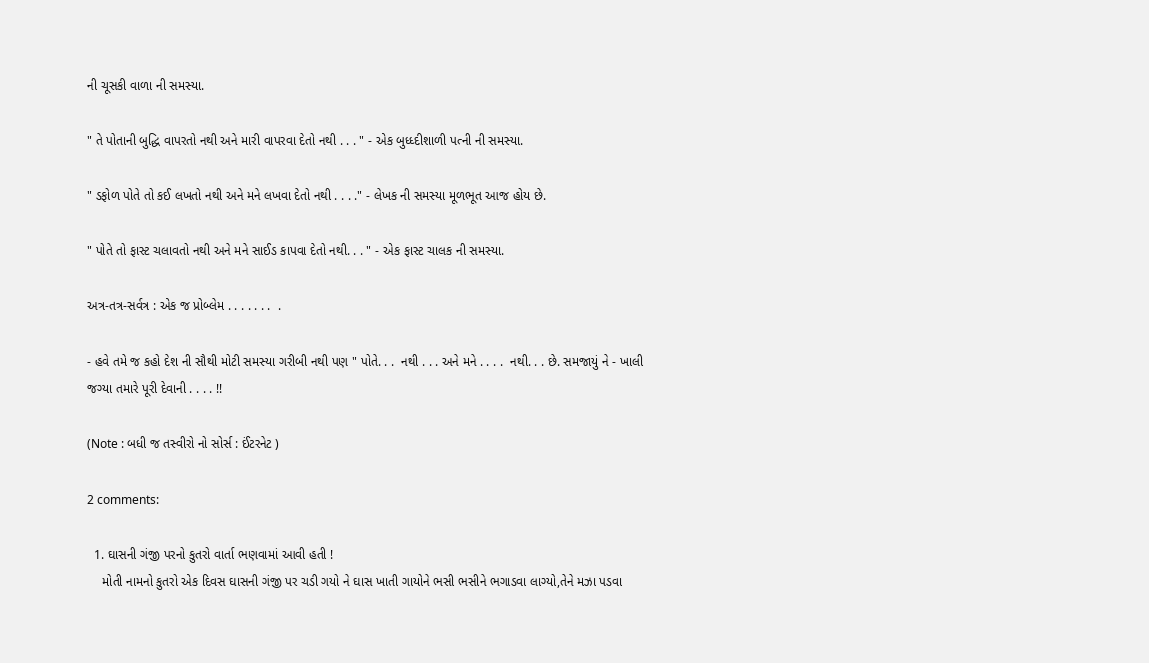ની ચૂસકી વાળા ની સમસ્યા.

" તે પોતાની બુદ્ધિ વાપરતો નથી અને મારી વાપરવા દેતો નથી . . . " - એક બુધ્ધ્દીશાળી પત્ની ની સમસ્યા.

" ડફોળ પોતે તો કઈ લખતો નથી અને મને લખવા દેતો નથી . . . ." - લેખક ની સમસ્યા મૂળભૂત આજ હોય છે.

" પોતે તો ફાસ્ટ ચલાવતો નથી અને મને સાઈડ કાપવા દેતો નથી. . . " - એક ફાસ્ટ ચાલક ની સમસ્યા.

અત્ર-તત્ર-સર્વત્ર : એક જ પ્રોબ્લેમ . . . . . . .  .

- હવે તમે જ કહો દેશ ની સૌથી મોટી સમસ્યા ગરીબી નથી પણ " પોતે. . .  નથી . . . અને મને . . . .  નથી. . . છે. સમજાયું ને - ખાલી જગ્યા તમારે પૂરી દેવાની . . . . !!

(Note : બધી જ તસ્વીરો નો સોર્સ : ઈંટરનેટ )

2 comments:

  1. ઘાસની ગંજી પરનો કુતરો વાર્તા ભણવામાં આવી હતી !
    મોતી નામનો કુતરો એક દિવસ ઘાસની ગંજી પર ચડી ગયો ને ઘાસ ખાતી ગાયોને ભસી ભસીને ભગાડવા લાગ્યો,તેને મઝા પડવા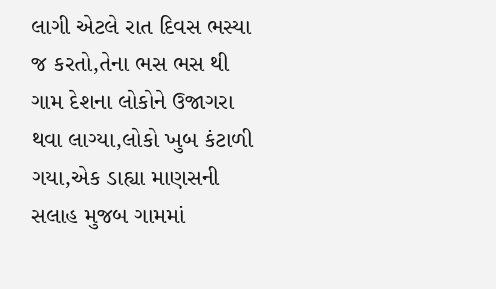લાગી એટલે રાત દિવસ ભસ્યા જ કરતો,તેના ભસ ભસ થી ગામ દેશના લોકોને ઉજાગરા થવા લાગ્યા,લોકો ખુબ કંટાળી ગયા,એક ડાહ્યા માણસની સલાહ મુજબ ગામમાં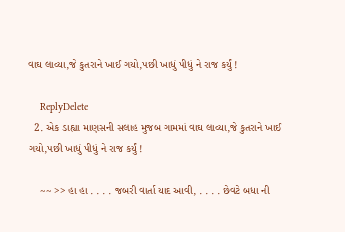વાઘ લાવ્યા,જે કુતરાને ખાઈ ગયો,પછી ખાધું પીધું ને રાજ કર્યું !

    ReplyDelete
  2. એક ડાહ્યા માણસની સલાહ મુજબ ગામમાં વાઘ લાવ્યા,જે કુતરાને ખાઈ ગયો,પછી ખાધું પીધું ને રાજ કર્યું !

    ~~ >> હા હા . . . . જબરી વાર્તા યાદ આવી, . . . . છેવટે બધા ની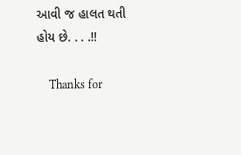આવી જ હાલત થતી હોય છે. . . .!!

    Thanks for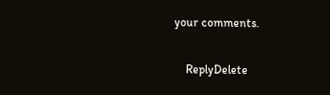your comments.

    ReplyDelete